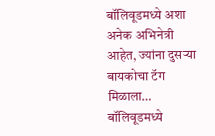बॉलिवूडमध्ये अशा अनेक अभिनेत्री आहेत, ज्यांना दुसऱ्या बायकोचा टॅग मिळाला… बॉलिवूडमध्ये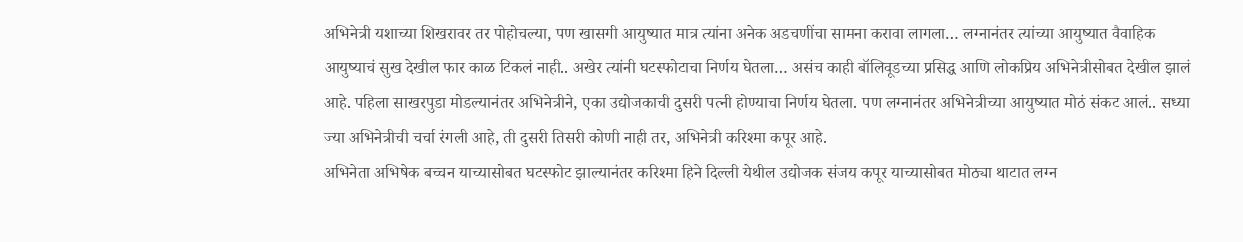अभिनेत्री यशाच्या शिखरावर तर पोहोचल्या, पण खासगी आयुष्यात मात्र त्यांना अनेक अडचणींचा सामना करावा लागला… लग्नानंतर त्यांच्या आयुष्यात वैवाहिक आयुष्याचं सुख देखील फार काळ टिकलं नाही.. अखेर त्यांनी घटस्फोटाचा निर्णय घेतला… असंच काही बॉलिवूडच्या प्रसिद्ध आणि लोकप्रिय अभिनेत्रीसोबत देखील झालं आहे. पहिला साखरपुडा मोडल्यानंतर अभिनेत्रीने, एका उद्योजकाची दुसरी पत्नी होण्याचा निर्णय घेतला. पण लग्नानंतर अभिनेत्रीच्या आयुष्यात मोठं संकट आलं.. सध्या ज्या अभिनेत्रीची चर्चा रंगली आहे, ती दुसरी तिसरी कोणी नाही तर, अभिनेत्री करिश्मा कपूर आहे.
अभिनेता अभिषेक बच्चन याच्यासोबत घटस्फोट झाल्यानंतर करिश्मा हिने दिल्ली येथील उद्योजक संजय कपूर याच्यासोबत मोठ्या थाटात लग्न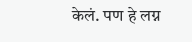केलं. पण हे लग्न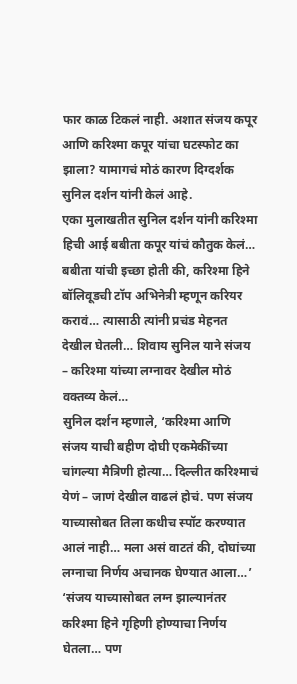फार काळ टिकलं नाही. अशात संजय कपूर आणि करिश्मा कपूर यांचा घटस्फोट का झाला? यामागचं मोठं कारण दिग्दर्शक सुनिल दर्शन यांनी केलं आहे.
एका मुलाखतीत सुनिल दर्शन यांनी करिश्मा हिची आई बबीता कपूर यांचं कौतुक केलं… बबीता यांची इच्छा होती की, करिश्मा हिने बॉलिवूडची टॉप अभिनेत्री म्हणून करियर करावं… त्यासाठी त्यांनी प्रचंड मेहनत देखील घेतली… शिवाय सुनिल याने संजय – करिश्मा यांच्या लग्नावर देखील मोठं वक्तव्य केलं…
सुनिल दर्शन म्हणाले, ‘करिश्मा आणि संजय याची बहीण दोघी एकमेकींच्या चांगल्या मैत्रिणी होत्या… दिल्लीत करिश्माचं येणं – जाणं देखील वाढलं होचं. पण संजय याच्यासोबत तिला कधीच स्पॉट करण्यात आलं नाही… मला असं वाटतं की, दोघांच्या लग्नाचा निर्णय अचानक घेण्यात आला…’
‘संजय याच्यासोबत लग्न झाल्यानंतर करिश्मा हिने गृहिणी होण्याचा निर्णय घेतला… पण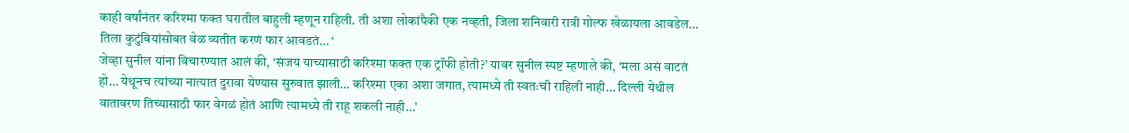काही वर्षांनंतर करिश्मा फक्त घरातील बाहुली म्हणून राहिली. ती अशा लोकांपैकी एक नव्हती, जिला शनिवारी रात्री गोल्फ खेळायला आवडेल… तिला कुटुंबियांसोबत वेळ व्यतीत करणं फार आवडतं… ‘
जेव्हा सुनील यांना विचारण्यात आलं की, ‘संजय याच्यासाठी करिश्मा फक्त एक ट्रॉफी होती?’ यावर सुनील स्पष्ट म्हणाले की, ‘मला असं वाटतं हो… येथूनच त्यांच्या नात्यात दुरावा येण्यास सुरुवात झाली… करिश्मा एका अशा जगात, त्यामध्ये ती स्वतःची राहिली नाही… दिल्ली येथील वातावरण तिच्यासाठी फार वेगळं होतं आणि त्यामध्ये ती राहू शकली नाही…’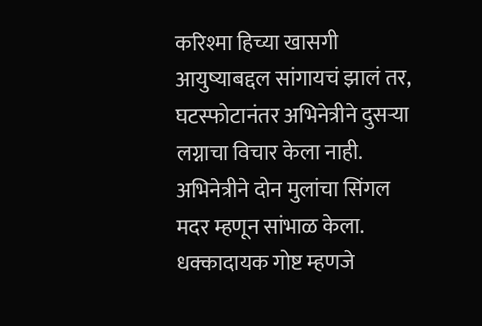करिश्मा हिच्या खासगी आयुष्याबद्दल सांगायचं झालं तर, घटस्फोटानंतर अभिनेत्रीने दुसऱ्या लग्नाचा विचार केला नाही. अभिनेत्रीने दोन मुलांचा सिंगल मदर म्हणून सांभाळ केला. धक्कादायक गोष्ट म्हणजे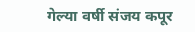गेल्या वर्षी संजय कपूर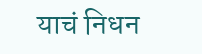याचं निधन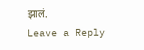झालं.
Leave a Reply